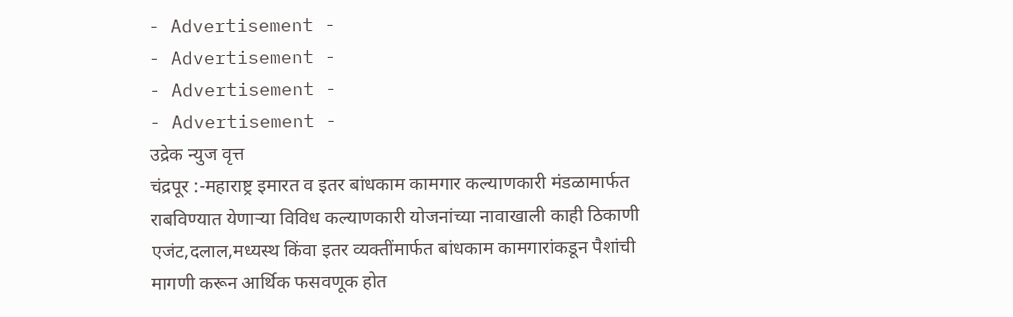- Advertisement -
- Advertisement -
- Advertisement -
- Advertisement -
उद्रेक न्युज वृत्त
चंद्रपूर :-महाराष्ट्र इमारत व इतर बांधकाम कामगार कल्याणकारी मंडळामार्फत राबविण्यात येणाऱ्या विविध कल्याणकारी योजनांच्या नावाखाली काही ठिकाणी एजंट,दलाल,मध्यस्थ किंवा इतर व्यक्तींमार्फत बांधकाम कामगारांकडून पैशांची मागणी करून आर्थिक फसवणूक होत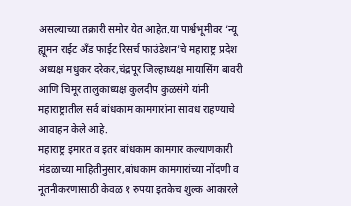असल्याच्या तक्रारी समोर येत आहेत.या पार्श्वभूमीवर ‘न्यू ह्यूमन राईट अँड फाईट रिसर्च फाउंडेशन’चे महाराष्ट्र प्रदेश अध्यक्ष मधुकर दरेकर,चंद्रपूर जिल्हाध्यक्ष मायासिंग बावरी आणि चिमूर तालुकाध्यक्ष कुलदीप कुळसंगे यांनी महाराष्ट्रातील सर्व बांधकाम कामगारांना सावध राहण्याचे आवाहन केले आहे.
महाराष्ट्र इमारत व इतर बांधकाम कामगार कल्याणकारी मंडळाच्या माहितीनुसार,बांधकाम कामगारांच्या नोंदणी व नूतनीकरणासाठी केवळ १ रुपया इतकेच शुल्क आकारले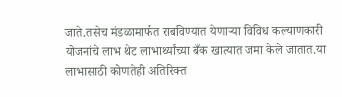जाते.तसेच मंडळामार्फत राबविण्यात येणाऱ्या विविध कल्याणकारी योजनांचे लाभ थेट लाभार्थ्यांच्या बँक खात्यात जमा केले जातात.या लाभासाठी कोणतेही अतिरिक्त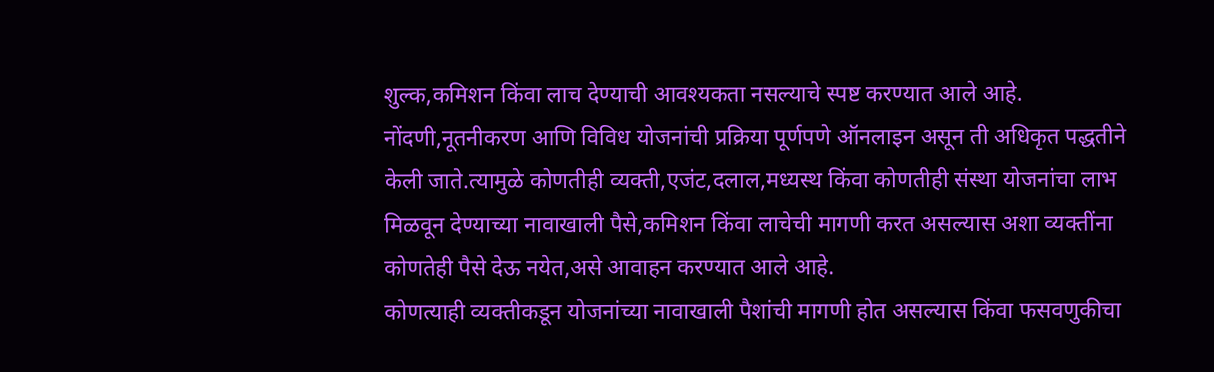शुल्क,कमिशन किंवा लाच देण्याची आवश्यकता नसल्याचे स्पष्ट करण्यात आले आहे.
नोंदणी,नूतनीकरण आणि विविध योजनांची प्रक्रिया पूर्णपणे ऑनलाइन असून ती अधिकृत पद्धतीने केली जाते.त्यामुळे कोणतीही व्यक्ती,एजंट,दलाल,मध्यस्थ किंवा कोणतीही संस्था योजनांचा लाभ मिळवून देण्याच्या नावाखाली पैसे,कमिशन किंवा लाचेची मागणी करत असल्यास अशा व्यक्तींना कोणतेही पैसे देऊ नयेत,असे आवाहन करण्यात आले आहे.
कोणत्याही व्यक्तीकडून योजनांच्या नावाखाली पैशांची मागणी होत असल्यास किंवा फसवणुकीचा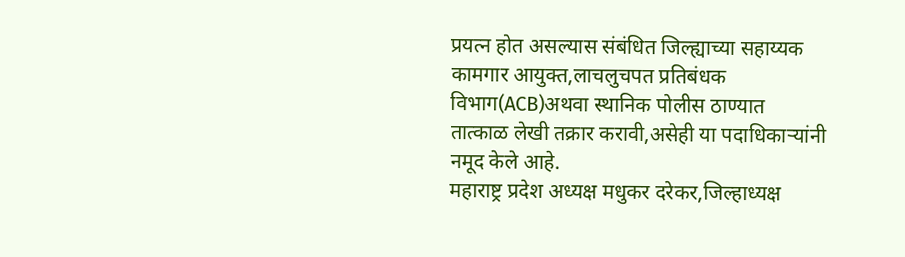प्रयत्न होत असल्यास संबंधित जिल्ह्याच्या सहाय्यक कामगार आयुक्त,लाचलुचपत प्रतिबंधक विभाग(ACB)अथवा स्थानिक पोलीस ठाण्यात तात्काळ लेखी तक्रार करावी,असेही या पदाधिकाऱ्यांनी नमूद केले आहे.
महाराष्ट्र प्रदेश अध्यक्ष मधुकर दरेकर,जिल्हाध्यक्ष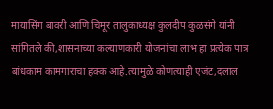मायासिंग बावरी आणि चिमूर तालुकाध्यक्ष कुलदीप कुळसंगे यांनी सांगितले की,शासनाच्या कल्याणकारी योजनांचा लाभ हा प्रत्येक पात्र बांधकाम कामगाराचा हक्क आहे.त्यामुळे कोणत्याही एजंट,दलाल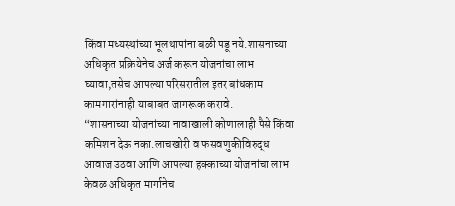किंवा मध्यस्थांच्या भूलथापांना बळी पडू नये.शासनाच्या अधिकृत प्रक्रियेनेच अर्ज करून योजनांचा लाभ घ्यावा,तसेच आपल्या परिसरातील इतर बांधकाम कामगारांनाही याबाबत जागरूक करावे.
“शासनाच्या योजनांच्या नावाखाली कोणालाही पैसे किंवा कमिशन देऊ नका.लाचखोरी व फसवणुकीविरुद्ध आवाज उठवा आणि आपल्या हक्काच्या योजनांचा लाभ केवळ अधिकृत मार्गानेच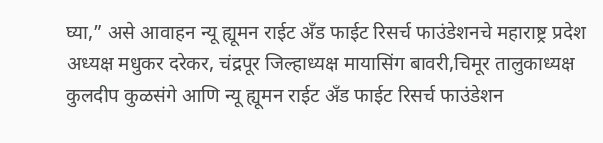घ्या,” असे आवाहन न्यू ह्यूमन राईट अँड फाईट रिसर्च फाउंडेशनचे महाराष्ट्र प्रदेश अध्यक्ष मधुकर दरेकर, चंद्रपूर जिल्हाध्यक्ष मायासिंग बावरी,चिमूर तालुकाध्यक्ष कुलदीप कुळसंगे आणि न्यू ह्यूमन राईट अँड फाईट रिसर्च फाउंडेशन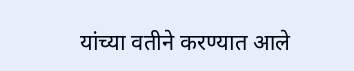यांच्या वतीने करण्यात आले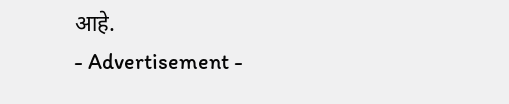आहे.
- Advertisement -